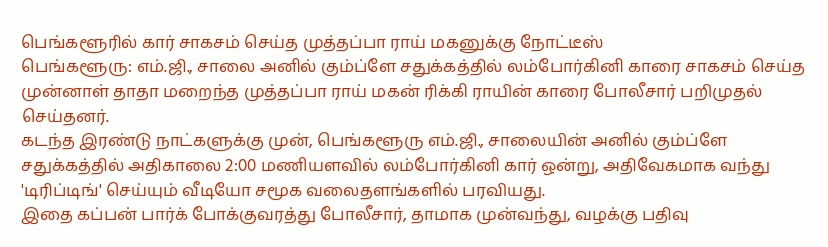பெங்களூரில் கார் சாகசம் செய்த முத்தப்பா ராய் மகனுக்கு நோட்டீஸ்
பெங்களூரு: எம்.ஜி., சாலை அனில் கும்ப்ளே சதுக்கத்தில் லம்போர்கினி காரை சாகசம் செய்த முன்னாள் தாதா மறைந்த முத்தப்பா ராய் மகன் ரிக்கி ராயின் காரை போலீசார் பறிமுதல் செய்தனர்.
கடந்த இரண்டு நாட்களுக்கு முன், பெங்களூரு எம்.ஜி., சாலையின் அனில் கும்ப்ளே சதுக்கத்தில் அதிகாலை 2:00 மணியளவில் லம்போர்கினி கார் ஒன்று, அதிவேகமாக வந்து 'டிரிப்டிங்' செய்யும் வீடியோ சமூக வலைதளங்களில் பரவியது.
இதை கப்பன் பார்க் போக்குவரத்து போலீசார், தாமாக முன்வந்து, வழக்கு பதிவு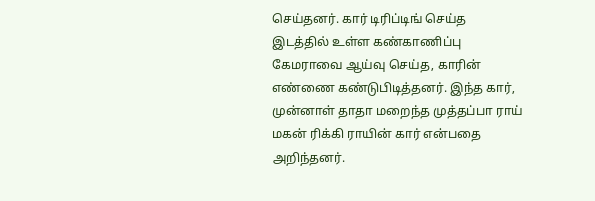செய்தனர். கார் டிரிப்டிங் செய்த இடத்தில் உள்ள கண்காணிப்பு கேமராவை ஆய்வு செய்த, காரின் எண்ணை கண்டுபிடித்தனர். இந்த கார், முன்னாள் தாதா மறைந்த முத்தப்பா ராய் மகன் ரிக்கி ராயின் கார் என்பதை அறிந்தனர்.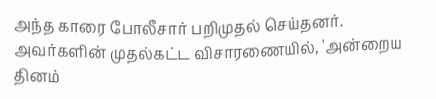அந்த காரை போலீசார் பறிமுதல் செய்தனர். அவர்களின் முதல்கட்ட விசாரணையில், 'அன்றைய தினம்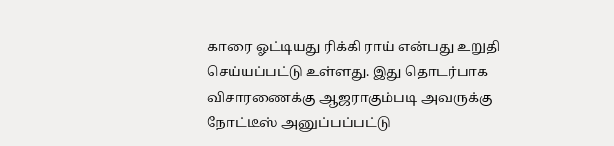காரை ஓட்டியது ரிக்கி ராய் என்பது உறுதி செய்யப்பட்டு உள்ளது. இது தொடர்பாக விசாரணைக்கு ஆஜராகும்படி அவருக்கு நோட்டீஸ் அனுப்பப்பட்டு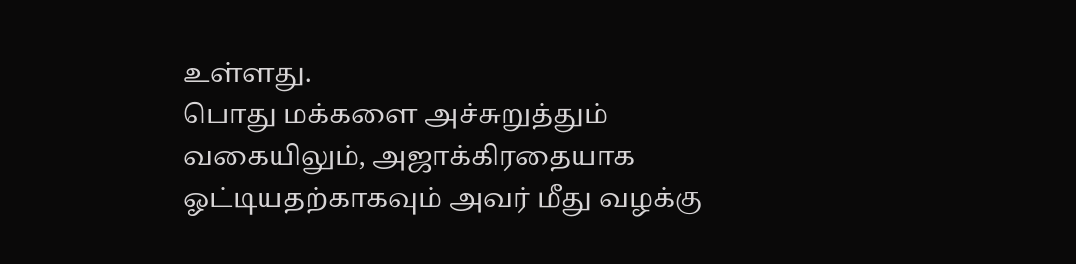உள்ளது.
பொது மக்களை அச்சுறுத்தும் வகையிலும், அஜாக்கிரதையாக ஓட்டியதற்காகவும் அவர் மீது வழக்கு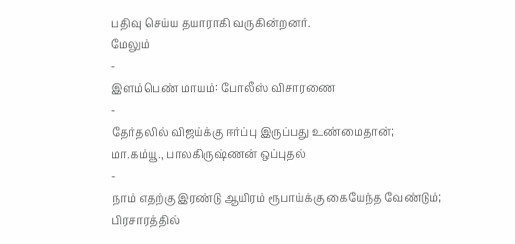பதிவு செய்ய தயாராகி வருகின்றனர்.
மேலும்
-
இளம்பெண் மாயம்: போலீஸ் விசாரணை
-
தேர்தலில் விஜய்க்கு ஈர்ப்பு இருப்பது உண்மைதான்; மா.கம்யூ., பாலகிருஷ்ணன் ஒப்புதல்
-
நாம் எதற்கு இரண்டு ஆயிரம் ரூபாய்க்கு கையேந்த வேண்டும்; பிரசாரத்தில்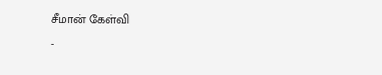சீமான் கேள்வி
-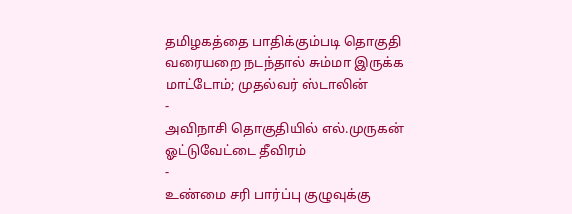தமிழகத்தை பாதிக்கும்படி தொகுதி வரையறை நடந்தால் சும்மா இருக்க மாட்டோம்; முதல்வர் ஸ்டாலின்
-
அவிநாசி தொகுதியில் எல்.முருகன் ஓட்டுவேட்டை தீவிரம்
-
உண்மை சரி பார்ப்பு குழுவுக்கு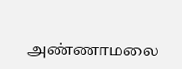அண்ணாமலை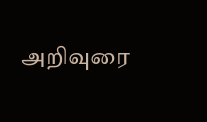அறிவுரை